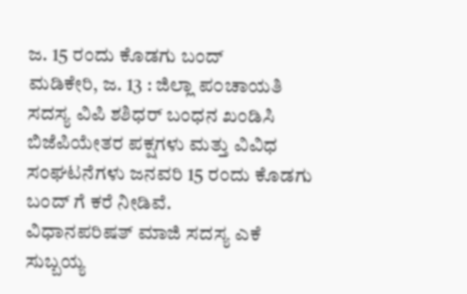ಜ. 15 ರಂದು ಕೊಡಗು ಬಂದ್
ಮಡಿಕೇರಿ, ಜ. 13 : ಜಿಲ್ಲಾ ಪ೦ಚಾಯತಿ ಸದಸ್ಯ ವಿಪಿ ಶಶಿಧರ್ ಬಂಧನ ಖಂಡಿಸಿ ಬಿಜೆಪಿಯೇತರ ಪಕ್ಷಗಳು ಮತ್ತು ವಿವಿಧ ಸಂಘಟನೆಗಳು ಜನವರಿ 15 ರಂದು ಕೊಡಗು ಬಂದ್ ಗೆ ಕರೆ ನೀಡಿವೆ.
ವಿಧಾನಪರಿಷತ್ ಮಾಜಿ ಸದಸ್ಯ ಎಕೆ ಸುಬ್ಬಯ್ಯ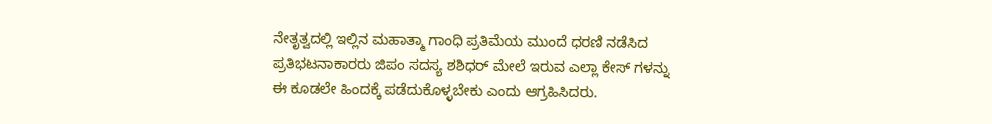ನೇತೃತ್ವದಲ್ಲಿ ಇಲ್ಲಿನ ಮಹಾತ್ಮಾ ಗಾಂಧಿ ಪ್ರತಿಮೆಯ ಮುಂದೆ ಧರಣಿ ನಡೆಸಿದ ಪ್ರತಿಭಟನಾಕಾರರು ಜಿಪಂ ಸದಸ್ಯ ಶಶಿಧರ್ ಮೇಲೆ ಇರುವ ಎಲ್ಲಾ ಕೇಸ್ ಗಳನ್ನು ಈ ಕೂಡಲೇ ಹಿಂದಕ್ಕೆ ಪಡೆದುಕೊಳ್ಳಬೇಕು ಎಂದು ಆಗ್ರಹಿಸಿದರು.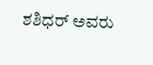ಶಶಿಧರ್ ಅವರು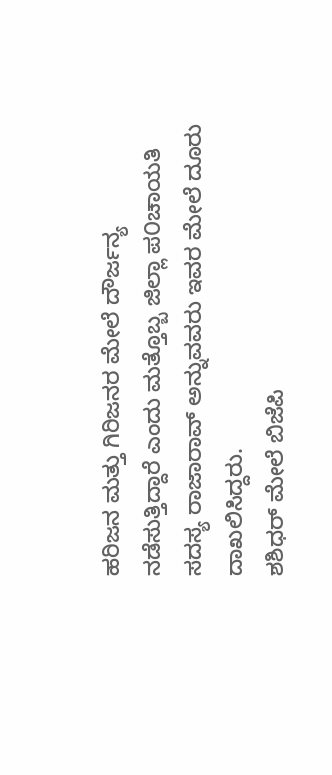ಹರಿಜನ ಮತ್ತು ಗಿರಿಜನರ ಮೇಲೆ ದೌರ್ಜನ್ಯ ನಡೆಸುತ್ತಿದ್ದಾರೆ ಎಂದು ಮತ್ತೊಬ್ಬ ಜಿಲ್ಲಾ ಪ೦ಚಾಯತಿ ಸದಸ್ಯ ರಾಜಾರಾವ್ ಅನ್ನುವವರು ಇವರ ಮೇಲೆ ದೂರು ದಾಖಲಿಸಿದ್ದರು.
ಶಶಿಧರ್ ಮೇಲೆ ಬಿಜೆಪಿ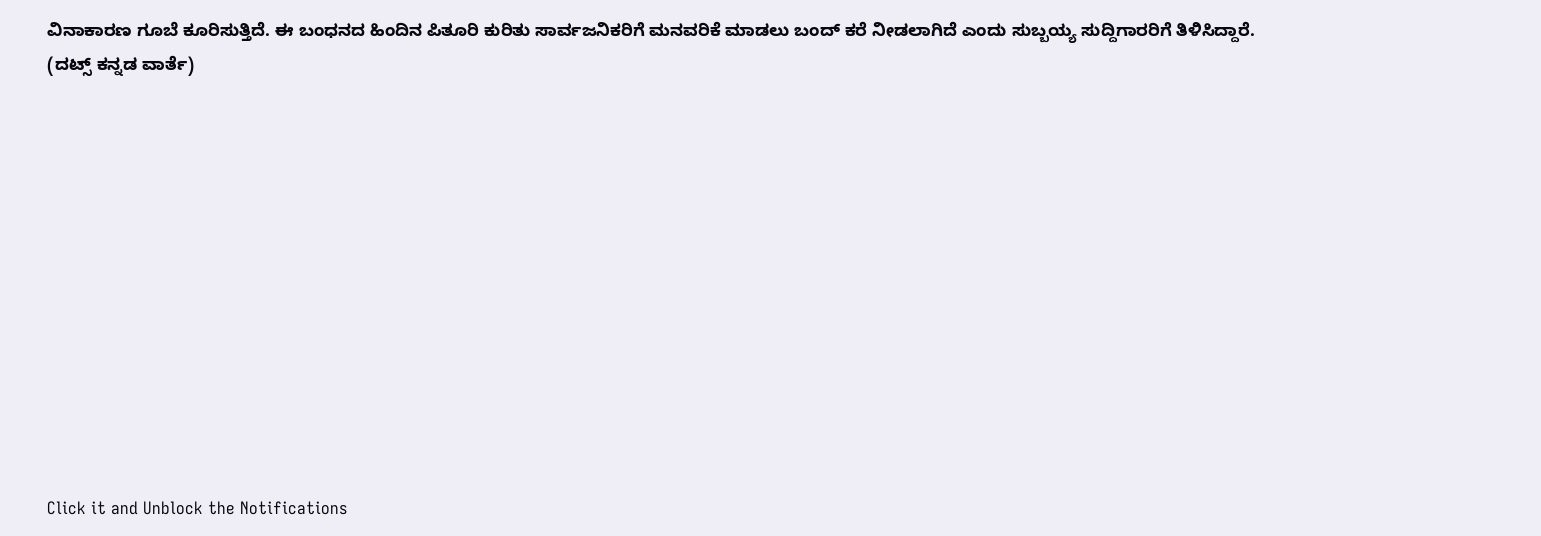ವಿನಾಕಾರಣ ಗೂಬೆ ಕೂರಿಸುತ್ತಿದೆ. ಈ ಬಂಧನದ ಹಿಂದಿನ ಪಿತೂರಿ ಕುರಿತು ಸಾರ್ವಜನಿಕರಿಗೆ ಮನವರಿಕೆ ಮಾಡಲು ಬಂದ್ ಕರೆ ನೀಡಲಾಗಿದೆ ಎಂದು ಸುಬ್ಬಯ್ಯ ಸುದ್ದಿಗಾರರಿಗೆ ತಿಳಿಸಿದ್ದಾರೆ.
(ದಟ್ಸ್ ಕನ್ನಡ ವಾರ್ತೆ)












Click it and Unblock the Notifications